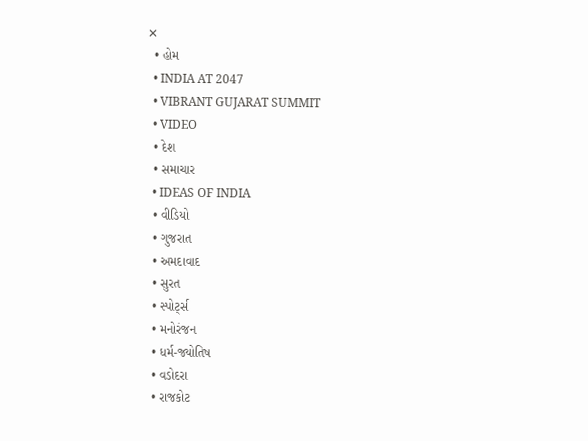✕
  • હોમ
  • INDIA AT 2047
  • VIBRANT GUJARAT SUMMIT
  • VIDEO
  • દેશ
  • સમાચાર
  • IDEAS OF INDIA
  • વીડિયો
  • ગુજરાત
  • અમદાવાદ
  • સુરત
  • સ્પોર્ટ્સ
  • મનોરંજન
  • ધર્મ-જ્યોતિષ
  • વડોદરા
  • રાજકોટ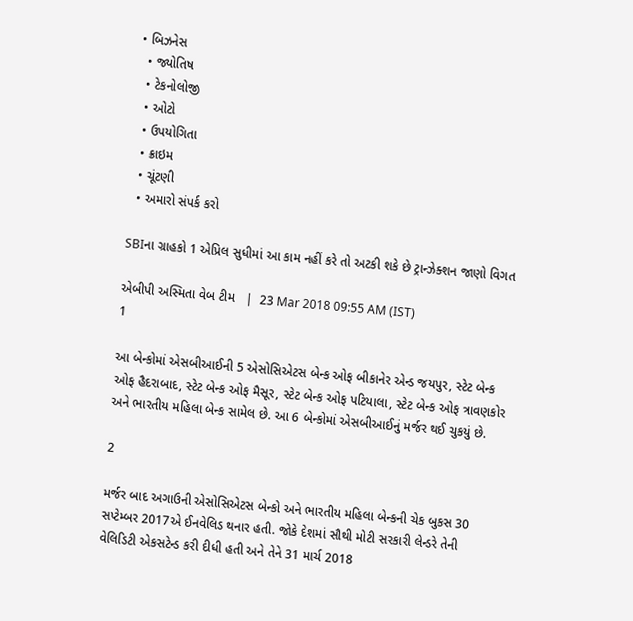• બિઝનેસ
  • જ્યોતિષ
  • ટેકનોલોજી
  • ઓટો
  • ઉપયોગિતા
  • ક્રાઇમ
  • ચૂંટણી
  • અમારો સંપર્ક કરો

SBIના ગ્રાહકો 1 એપ્રિલ સુધીમાં આ કામ નહીં કરે તો અટકી શકે છે ટ્રાન્ઝેક્શન જાણો વિગત

એબીપી અસ્મિતા વેબ ટીમ   |  23 Mar 2018 09:55 AM (IST)
1

આ બેન્કોમાં એસબીઆઈની 5 એસોસિએટસ બેન્ક ઓફ બીકાનેર એન્ડ જયપુર, સ્ટેટ બેન્ક ઓફ હૈદરાબાદ, સ્ટેટ બેન્ક ઓફ મૈસૂર, સ્ટેટ બેન્ક ઓફ પટિયાલા, સ્ટેટ બેન્ક ઓફ ત્રાવણકોર અને ભારતીય મહિલા બેન્ક સામેલ છે. આ 6 બેન્કોમાં એસબીઆઈનું મર્જર થઈ ચુકયું છે.

2

મર્જર બાદ અગાઉની એસોસિએટસ બેન્કો અને ભારતીય મહિલા બેન્કની ચેક બુકસ 30 સપ્ટેમ્બર 2017એ ઈનવેલિડ થનાર હતી. જોકે દેશમાં સૌથી મોટી સરકારી લેન્ડરે તેની વેલિડિટી એકસટેન્ડ કરી દીધી હતી અને તેને 31 માર્ચ 2018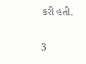કરી હતી.

3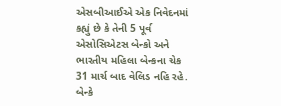એસબીઆઈએ એક નિવેદનમાં કહ્યું છે કે તેની 5 પૂર્વ એસોસિએટસ બેન્કો અને ભારતીય મહિલા બેન્કના ચેક 31 માર્ચ બાદ વેલિડ નહિ રહે. બેન્કે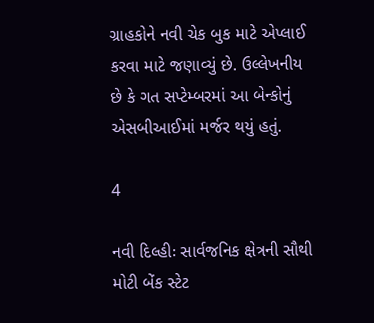ગ્રાહકોને નવી ચેક બુક માટે એપ્લાઈ કરવા માટે જણાવ્યું છે. ઉલ્લેખનીય છે કે ગત સપ્ટેમ્બરમાં આ બેન્કોનું એસબીઆઈમાં મર્જર થયું હતું.

4

નવી દિલ્હીઃ સાર્વજનિક ક્ષેત્રની સૌથી મોટી બેંક સ્ટેટ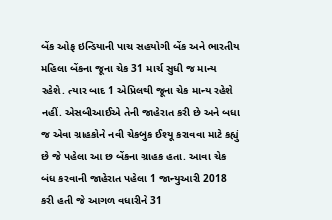બેંક ઓફ ઇન્ડિયાની પાચ સહયોગી બેંક અને ભારતીય મહિલા બેંકના જૂના ચેક 31 માર્ચ સુધી જ માન્ય રહેશે. ત્યાર બાદ 1 એપ્રિલથી જૂના ચેક માન્ય રહેશે નહીં. એસબીઆઈએ તેની જાહેરાત કરી છે અને બધા જ એવા ગ્રાહકોને નવી ચેકબુક ઈશ્યૂ કરાવવા માટે કહ્યું છે જે પહેલા આ છ બેંકના ગ્રાહક હતા. આવા ચેક બંધ કરવાની જાહેરાત પહેલા 1 જાન્યુઆરી 2018 કરી હતી જે આગળ વધારીને 31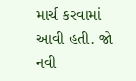માર્ચ કરવામાં આવી હતી. જો નવી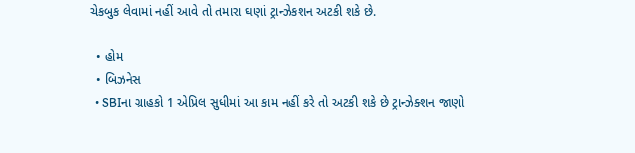ચેકબુક લેવામાં નહીં આવે તો તમારા ઘણાં ટ્રાન્ઝેકશન અટકી શકે છે.

  • હોમ
  • બિઝનેસ
  • SBIના ગ્રાહકો 1 એપ્રિલ સુધીમાં આ કામ નહીં કરે તો અટકી શકે છે ટ્રાન્ઝેક્શન જાણો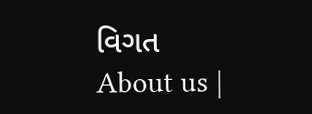વિગત
About us |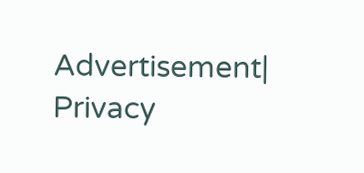Advertisement| Privacy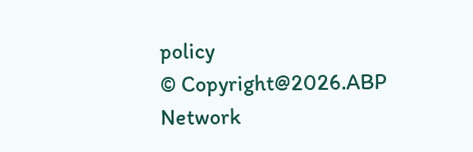policy
© Copyright@2026.ABP Network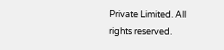Private Limited. All rights reserved.